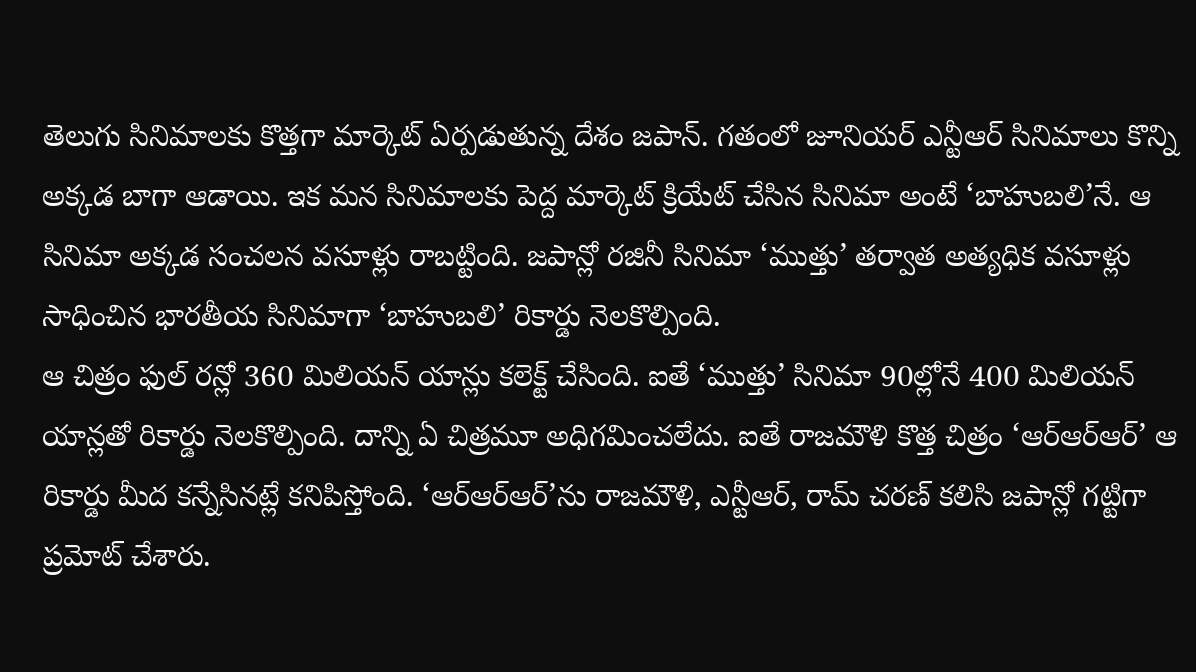తెలుగు సినిమాలకు కొత్తగా మార్కెట్ ఏర్పడుతున్న దేశం జపాన్. గతంలో జూనియర్ ఎన్టీఆర్ సినిమాలు కొన్ని అక్కడ బాగా ఆడాయి. ఇక మన సినిమాలకు పెద్ద మార్కెట్ క్రియేట్ చేసిన సినిమా అంటే ‘బాహుబలి’నే. ఆ సినిమా అక్కడ సంచలన వసూళ్లు రాబట్టింది. జపాన్లో రజినీ సినిమా ‘ముత్తు’ తర్వాత అత్యధిక వసూళ్లు సాధించిన భారతీయ సినిమాగా ‘బాహుబలి’ రికార్డు నెలకొల్పింది.
ఆ చిత్రం ఫుల్ రన్లో 360 మిలియన్ యాన్లు కలెక్ట్ చేసింది. ఐతే ‘ముత్తు’ సినిమా 90ల్లోనే 400 మిలియన్ యాన్లతో రికార్డు నెలకొల్పింది. దాన్ని ఏ చిత్రమూ అధిగమించలేదు. ఐతే రాజమౌళి కొత్త చిత్రం ‘ఆర్ఆర్ఆర్’ ఆ రికార్డు మీద కన్నేసినట్లే కనిపిస్తోంది. ‘ఆర్ఆర్ఆర్’ను రాజమౌళి, ఎన్టీఆర్, రామ్ చరణ్ కలిసి జపాన్లో గట్టిగా ప్రమోట్ చేశారు.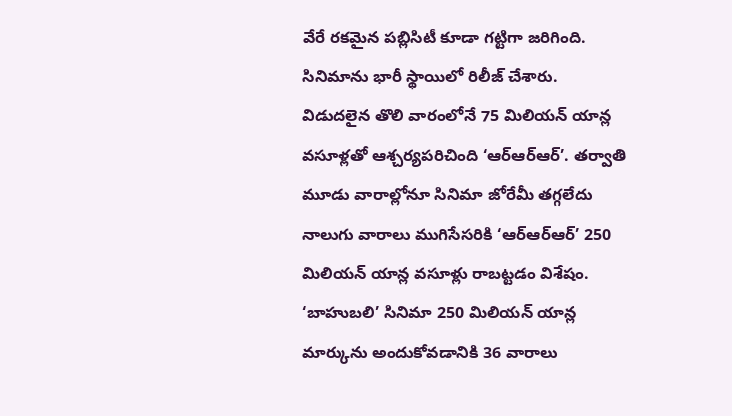వేరే రకమైన పబ్లిసిటీ కూడా గట్టిగా జరిగింది. సినిమాను భారీ స్థాయిలో రిలీజ్ చేశారు.
విడుదలైన తొలి వారంలోనే 75 మిలియన్ యాన్ల వసూళ్లతో ఆశ్చర్యపరిచింది ‘ఆర్ఆర్ఆర్’. తర్వాతి మూడు వారాల్లోనూ సినిమా జోరేమీ తగ్గలేదు నాలుగు వారాలు ముగిసేసరికి ‘ఆర్ఆర్ఆర్’ 250 మిలియన్ యాన్ల వసూళ్లు రాబట్టడం విశేషం. ‘బాహుబలి’ సినిమా 250 మిలియన్ యాన్ల మార్కును అందుకోవడానికి 36 వారాలు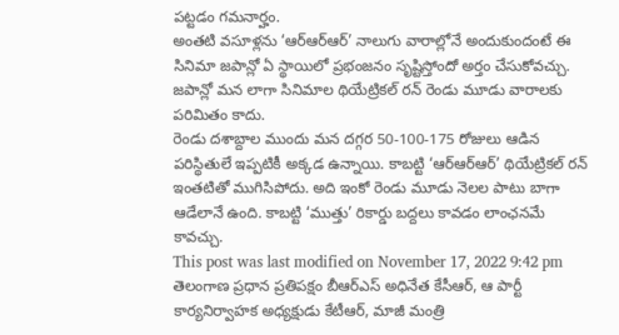పట్టడం గమనార్హం.
అంతటి వసూళ్లను ‘ఆర్ఆర్ఆర్’ నాలుగు వారాల్లోనే అందుకుందంటే ఈ సినిమా జపాన్లో ఏ స్థాయిలో ప్రభంజనం సృష్టిస్తోందో అర్తం చేసుకోవచ్చు. జపాన్లో మన లాగా సినిమాల థియేట్రికల్ రన్ రెండు మూడు వారాలకు పరిమితం కాదు.
రెండు దశాబ్దాల ముందు మన దగ్గర 50-100-175 రోజులు ఆడిన పరిస్థితులే ఇప్పటికీ అక్కడ ఉన్నాయి. కాబట్టి ‘ఆర్ఆర్ఆర్’ థియేట్రికల్ రన్ ఇంతటితో ముగిసిపోదు. అది ఇంకో రెండు మూడు నెలల పాటు బాగా ఆడేలానే ఉంది. కాబట్టి ‘ముత్తు’ రికార్డు బద్దలు కావడం లాంఛనమే కావచ్చు.
This post was last modified on November 17, 2022 9:42 pm
తెలంగాణ ప్రధాన ప్రతిపక్షం బీఆర్ఎస్ అధినేత కేసీఆర్, ఆ పార్టీ కార్యనిర్వాహక అధ్యక్షుడు కేటీఆర్, మాజీ మంత్రి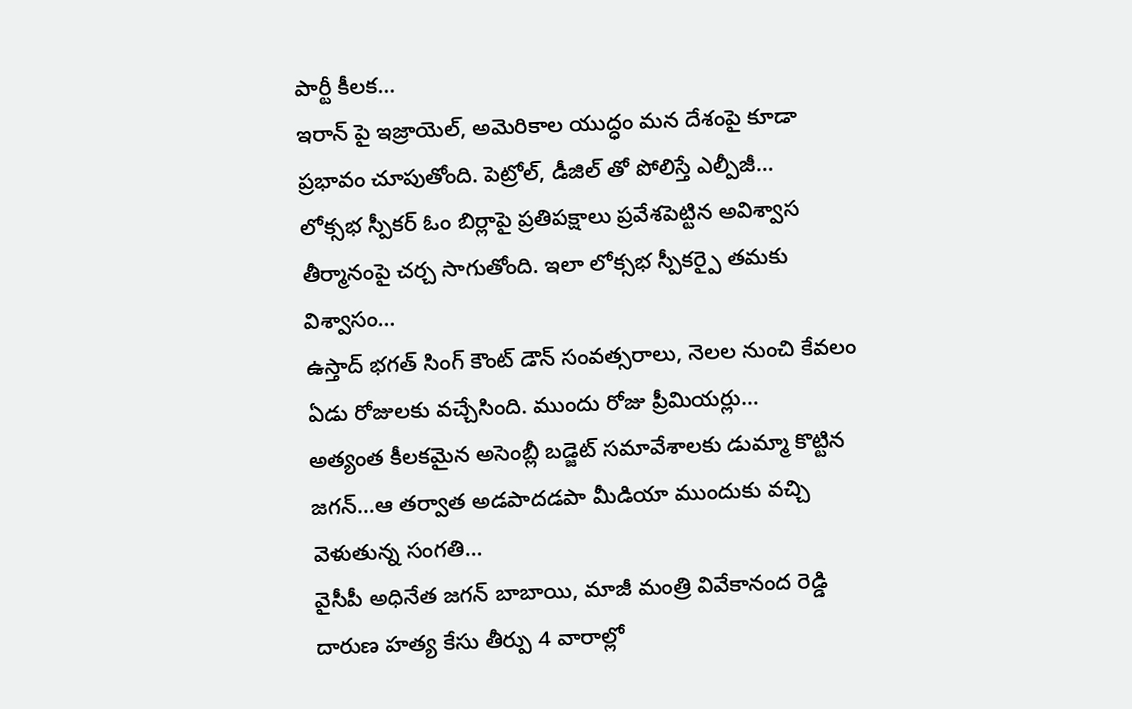పార్టీ కీలక…
ఇరాన్ పై ఇజ్రాయెల్, అమెరికాల యుద్ధం మన దేశంపై కూడా ప్రభావం చూపుతోంది. పెట్రోల్, డీజిల్ తో పోలిస్తే ఎల్పీజీ…
లోక్సభ స్పీకర్ ఓం బిర్లాపై ప్రతిపక్షాలు ప్రవేశపెట్టిన అవిశ్వాస తీర్మానంపై చర్చ సాగుతోంది. ఇలా లోక్సభ స్పీకర్పై తమకు విశ్వాసం…
ఉస్తాద్ భగత్ సింగ్ కౌంట్ డౌన్ సంవత్సరాలు, నెలల నుంచి కేవలం ఏడు రోజులకు వచ్చేసింది. ముందు రోజు ప్రీమియర్లు…
అత్యంత కీలకమైన అసెంబ్లీ బడ్జెట్ సమావేశాలకు డుమ్మా కొట్టిన జగన్…ఆ తర్వాత అడపాదడపా మీడియా ముందుకు వచ్చి వెళుతున్న సంగతి…
వైసీపీ అధినేత జగన్ బాబాయి, మాజీ మంత్రి వివేకానంద రెడ్డి దారుణ హత్య కేసు తీర్పు 4 వారాల్లో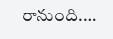రానుంది.…